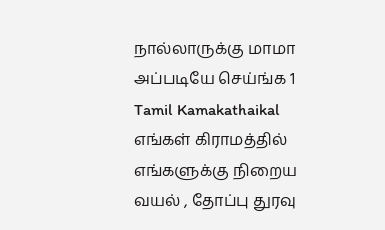நால்லாருக்கு மாமா அப்படியே செய்ங்க 1
Tamil Kamakathaikal எங்கள் கிராமத்தில் எங்களுக்கு நிறைய வயல் , தோப்பு துரவு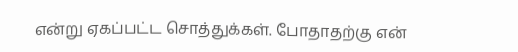என்று ஏகப்பட்ட சொத்துக்கள். போதாதற்கு என்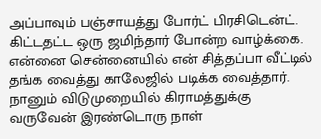அப்பாவும் பஞ்சாயத்து போர்ட் பிரசிடென்ட். கிட்டதட்ட ஒரு ஜமிந்தார் போன்ற வாழ்க்கை. என்னை சென்னையில் என் சித்தப்பா வீட்டில் தங்க வைத்து காலேஜில் படிக்க வைத்தார். நானும் விடுமுறையில் கிராமத்துக்கு வருவேன் இரண்டொரு நாள்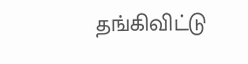தங்கிவிட்டு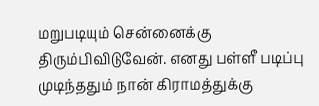மறுபடியும் சென்னைக்கு திரும்பிவிடுவேன். எனது பள்ளீ படிப்பு முடிந்ததும் நான் கிராமத்துக்கு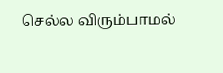செல்ல விரும்பாமல்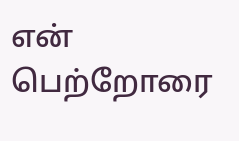என் பெற்றோரை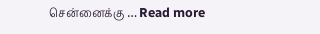சென்னைக்கு … Read more